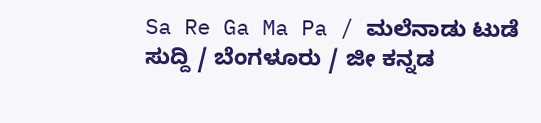Sa Re Ga Ma Pa / ಮಲೆನಾಡು ಟುಡೆ ಸುದ್ದಿ / ಬೆಂಗಳೂರು / ಜೀ ಕನ್ನಡ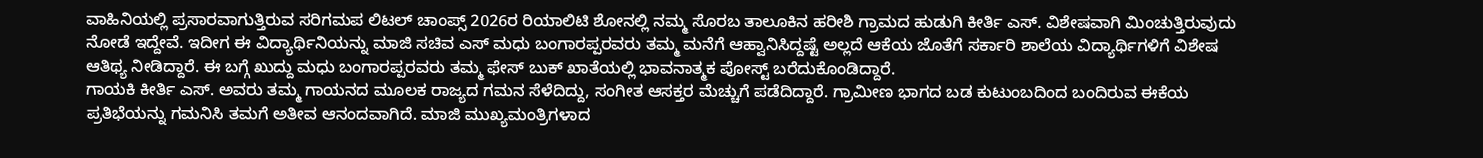ವಾಹಿನಿಯಲ್ಲಿ ಪ್ರಸಾರವಾಗುತ್ತಿರುವ ಸರಿಗಮಪ ಲಿಟಲ್ ಚಾಂಪ್ಸ್ 2026ರ ರಿಯಾಲಿಟಿ ಶೋನಲ್ಲಿ ನಮ್ಮ ಸೊರಬ ತಾಲೂಕಿನ ಹರೀಶಿ ಗ್ರಾಮದ ಹುಡುಗಿ ಕೀರ್ತಿ ಎಸ್. ವಿಶೇಷವಾಗಿ ಮಿಂಚುತ್ತಿರುವುದು ನೋಡೆ ಇದ್ದೇವೆ. ಇದೀಗ ಈ ವಿದ್ಯಾರ್ಥಿನಿಯನ್ನು ಮಾಜಿ ಸಚಿವ ಎಸ್ ಮಧು ಬಂಗಾರಪ್ಪರವರು ತಮ್ಮ ಮನೆಗೆ ಆಹ್ವಾನಿಸಿದ್ದಷ್ಟೆ ಅಲ್ಲದೆ ಆಕೆಯ ಜೊತೆಗೆ ಸರ್ಕಾರಿ ಶಾಲೆಯ ವಿದ್ಯಾರ್ಥಿಗಳಿಗೆ ವಿಶೇಷ ಆತಿಥ್ಯ ನೀಡಿದ್ದಾರೆ. ಈ ಬಗ್ಗೆ ಖುದ್ದು ಮಧು ಬಂಗಾರಪ್ಪರವರು ತಮ್ಮ ಫೇಸ್ ಬುಕ್ ಖಾತೆಯಲ್ಲಿ ಭಾವನಾತ್ಮಕ ಪೋಸ್ಟ್ ಬರೆದುಕೊಂಡಿದ್ದಾರೆ.
ಗಾಯಕಿ ಕೀರ್ತಿ ಎಸ್. ಅವರು ತಮ್ಮ ಗಾಯನದ ಮೂಲಕ ರಾಜ್ಯದ ಗಮನ ಸೆಳೆದಿದ್ದು, ಸಂಗೀತ ಆಸಕ್ತರ ಮೆಚ್ಚುಗೆ ಪಡೆದಿದ್ದಾರೆ. ಗ್ರಾಮೀಣ ಭಾಗದ ಬಡ ಕುಟುಂಬದಿಂದ ಬಂದಿರುವ ಈಕೆಯ ಪ್ರತಿಭೆಯನ್ನು ಗಮನಿಸಿ ತಮಗೆ ಅತೀವ ಆನಂದವಾಗಿದೆ. ಮಾಜಿ ಮುಖ್ಯಮಂತ್ರಿಗಳಾದ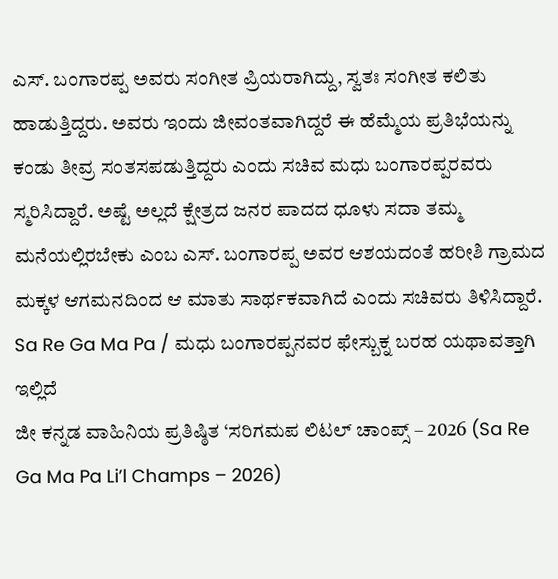ಎಸ್. ಬಂಗಾರಪ್ಪ ಅವರು ಸಂಗೀತ ಪ್ರಿಯರಾಗಿದ್ದು, ಸ್ವತಃ ಸಂಗೀತ ಕಲಿತು ಹಾಡುತ್ತಿದ್ದರು. ಅವರು ಇಂದು ಜೀವಂತವಾಗಿದ್ದರೆ ಈ ಹೆಮ್ಮೆಯ ಪ್ರತಿಭೆಯನ್ನು ಕಂಡು ತೀವ್ರ ಸಂತಸಪಡುತ್ತಿದ್ದರು ಎಂದು ಸಚಿವ ಮಧು ಬಂಗಾರಪ್ಪರವರು ಸ್ಮರಿಸಿದ್ದಾರೆ. ಅಷ್ಟೆ ಅಲ್ಲದೆ ಕ್ಷೇತ್ರದ ಜನರ ಪಾದದ ಧೂಳು ಸದಾ ತಮ್ಮ ಮನೆಯಲ್ಲಿರಬೇಕು ಎಂಬ ಎಸ್. ಬಂಗಾರಪ್ಪ ಅವರ ಆಶಯದಂತೆ ಹರೀಶಿ ಗ್ರಾಮದ ಮಕ್ಕಳ ಆಗಮನದಿಂದ ಆ ಮಾತು ಸಾರ್ಥಕವಾಗಿದೆ ಎಂದು ಸಚಿವರು ತಿಳಿಸಿದ್ದಾರೆ.
Sa Re Ga Ma Pa / ಮಧು ಬಂಗಾರಪ್ಪನವರ ಫೇಸ್ಬುಕ್ನ ಬರಹ ಯಥಾವತ್ತಾಗಿ ಇಲ್ಲಿದೆ
ಜೀ ಕನ್ನಡ ವಾಹಿನಿಯ ಪ್ರತಿಷ್ಠಿತ ‘ಸರಿಗಮಪ ಲಿಟಲ್ ಚಾಂಪ್ಸ್ – 2026 (Sa Re Ga Ma Pa Li’l Champs – 2026)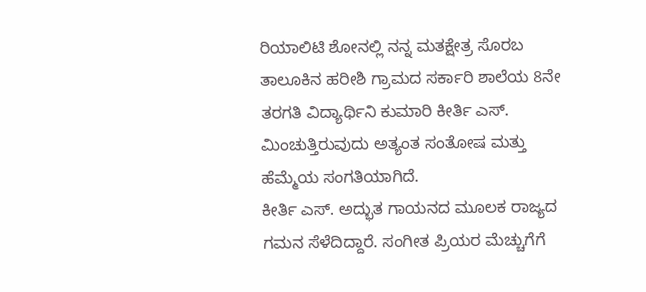ರಿಯಾಲಿಟಿ ಶೋನಲ್ಲಿ ನನ್ನ ಮತಕ್ಷೇತ್ರ ಸೊರಬ ತಾಲೂಕಿನ ಹರೀಶಿ ಗ್ರಾಮದ ಸರ್ಕಾರಿ ಶಾಲೆಯ 8ನೇ ತರಗತಿ ವಿದ್ಯಾರ್ಥಿನಿ ಕುಮಾರಿ ಕೀರ್ತಿ ಎಸ್. ಮಿಂಚುತ್ತಿರುವುದು ಅತ್ಯಂತ ಸಂತೋಷ ಮತ್ತು ಹೆಮ್ಮೆಯ ಸಂಗತಿಯಾಗಿದೆ.
ಕೀರ್ತಿ ಎಸ್. ಅದ್ಭುತ ಗಾಯನದ ಮೂಲಕ ರಾಜ್ಯದ ಗಮನ ಸೆಳೆದಿದ್ದಾರೆ. ಸಂಗೀತ ಪ್ರಿಯರ ಮೆಚ್ಚುಗೆಗೆ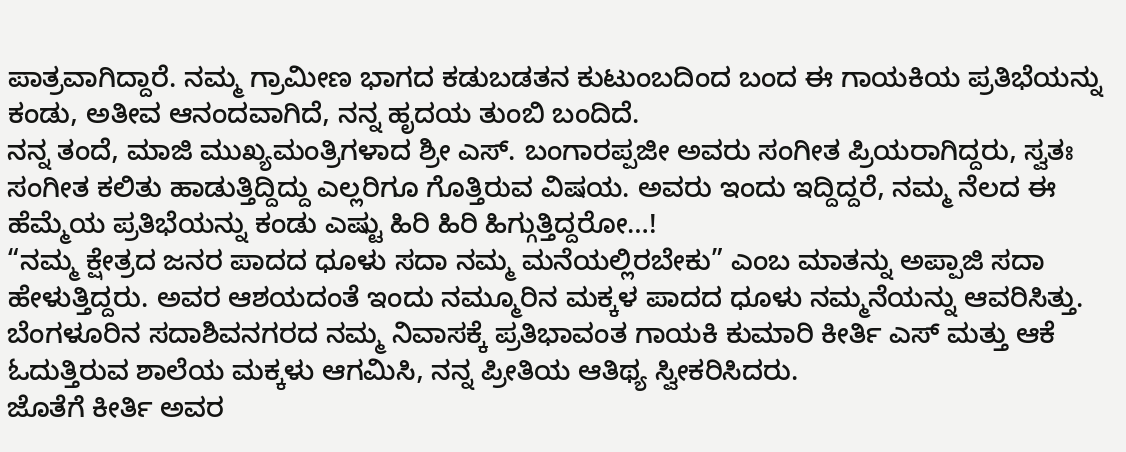ಪಾತ್ರವಾಗಿದ್ದಾರೆ. ನಮ್ಮ ಗ್ರಾಮೀಣ ಭಾಗದ ಕಡುಬಡತನ ಕುಟುಂಬದಿಂದ ಬಂದ ಈ ಗಾಯಕಿಯ ಪ್ರತಿಭೆಯನ್ನು ಕಂಡು, ಅತೀವ ಆನಂದವಾಗಿದೆ, ನನ್ನ ಹೃದಯ ತುಂಬಿ ಬಂದಿದೆ.
ನನ್ನ ತಂದೆ, ಮಾಜಿ ಮುಖ್ಯಮಂತ್ರಿಗಳಾದ ಶ್ರೀ ಎಸ್. ಬಂಗಾರಪ್ಪಜೀ ಅವರು ಸಂಗೀತ ಪ್ರಿಯರಾಗಿದ್ದರು, ಸ್ವತಃ ಸಂಗೀತ ಕಲಿತು ಹಾಡುತ್ತಿದ್ದಿದ್ದು ಎಲ್ಲರಿಗೂ ಗೊತ್ತಿರುವ ವಿಷಯ. ಅವರು ಇಂದು ಇದ್ದಿದ್ದರೆ, ನಮ್ಮ ನೆಲದ ಈ ಹೆಮ್ಮೆಯ ಪ್ರತಿಭೆಯನ್ನು ಕಂಡು ಎಷ್ಟು ಹಿರಿ ಹಿರಿ ಹಿಗ್ಗುತ್ತಿದ್ದರೋ…!
“ನಮ್ಮ ಕ್ಷೇತ್ರದ ಜನರ ಪಾದದ ಧೂಳು ಸದಾ ನಮ್ಮ ಮನೆಯಲ್ಲಿರಬೇಕು” ಎಂಬ ಮಾತನ್ನು ಅಪ್ಪಾಜಿ ಸದಾ ಹೇಳುತ್ತಿದ್ದರು. ಅವರ ಆಶಯದಂತೆ ಇಂದು ನಮ್ಮೂರಿನ ಮಕ್ಕಳ ಪಾದದ ಧೂಳು ನಮ್ಮನೆಯನ್ನು ಆವರಿಸಿತ್ತು. ಬೆಂಗಳೂರಿನ ಸದಾಶಿವನಗರದ ನಮ್ಮ ನಿವಾಸಕ್ಕೆ ಪ್ರತಿಭಾವಂತ ಗಾಯಕಿ ಕುಮಾರಿ ಕೀರ್ತಿ ಎಸ್ ಮತ್ತು ಆಕೆ ಓದುತ್ತಿರುವ ಶಾಲೆಯ ಮಕ್ಕಳು ಆಗಮಿಸಿ, ನನ್ನ ಪ್ರೀತಿಯ ಆತಿಥ್ಯ ಸ್ವೀಕರಿಸಿದರು.
ಜೊತೆಗೆ ಕೀರ್ತಿ ಅವರ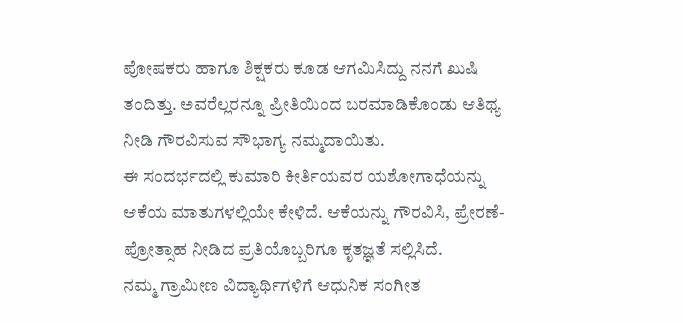ಪೋಷಕರು ಹಾಗೂ ಶಿಕ್ಷಕರು ಕೂಡ ಆಗಮಿಸಿದ್ದು ನನಗೆ ಖುಷಿ ತಂದಿತ್ತು. ಅವರೆಲ್ಲರನ್ನೂ ಪ್ರೀತಿಯಿಂದ ಬರಮಾಡಿಕೊಂಡು ಆತಿಥ್ಯ ನೀಡಿ ಗೌರವಿಸುವ ಸೌಭಾಗ್ಯ ನಮ್ಮದಾಯಿತು.
ಈ ಸಂದರ್ಭದಲ್ಲಿ ಕುಮಾರಿ ಕೀರ್ತಿಯವರ ಯಶೋಗಾಧೆಯನ್ನು ಆಕೆಯ ಮಾತುಗಳಲ್ಲಿಯೇ ಕೇಳಿದೆ. ಆಕೆಯನ್ನು ಗೌರವಿಸಿ, ಪ್ರೇರಣೆ-ಪ್ರೋತ್ಸಾಹ ನೀಡಿದ ಪ್ರತಿಯೊಬ್ಬರಿಗೂ ಕೃತಜ್ಞತೆ ಸಲ್ಲಿಸಿದೆ.
ನಮ್ಮ ಗ್ರಾಮೀಣ ವಿದ್ಯಾರ್ಥಿಗಳಿಗೆ ಆಧುನಿಕ ಸಂಗೀತ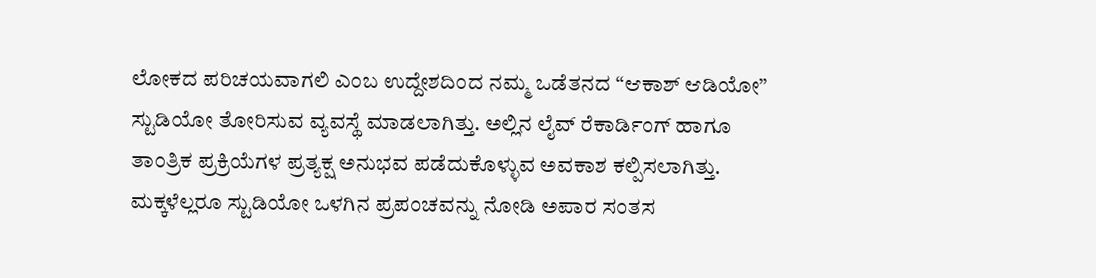ಲೋಕದ ಪರಿಚಯವಾಗಲಿ ಎಂಬ ಉದ್ದೇಶದಿಂದ ನಮ್ಮ ಒಡೆತನದ “ಆಕಾಶ್ ಆಡಿಯೋ” ಸ್ಟುಡಿಯೋ ತೋರಿಸುವ ವ್ಯವಸ್ಥೆ ಮಾಡಲಾಗಿತ್ತು. ಅಲ್ಲಿನ ಲೈವ್ ರೆಕಾರ್ಡಿಂಗ್ ಹಾಗೂ ತಾಂತ್ರಿಕ ಪ್ರಕ್ರಿಯೆಗಳ ಪ್ರತ್ಯಕ್ಷ ಅನುಭವ ಪಡೆದುಕೊಳ್ಳುವ ಅವಕಾಶ ಕಲ್ಪಿಸಲಾಗಿತ್ತು. ಮಕ್ಕಳೆಲ್ಲರೂ ಸ್ಟುಡಿಯೋ ಒಳಗಿನ ಪ್ರಪಂಚವನ್ನು ನೋಡಿ ಅಪಾರ ಸಂತಸ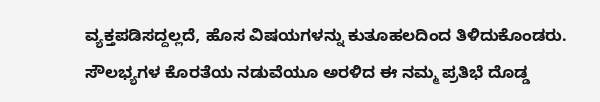ವ್ಯಕ್ತಪಡಿಸದ್ದಲ್ಲದೆ, ಹೊಸ ವಿಷಯಗಳನ್ನು ಕುತೂಹಲದಿಂದ ತಿಳಿದುಕೊಂಡರು.
ಸೌಲಭ್ಯಗಳ ಕೊರತೆಯ ನಡುವೆಯೂ ಅರಳಿದ ಈ ನಮ್ಮ ಪ್ರತಿಭೆ ದೊಡ್ಡ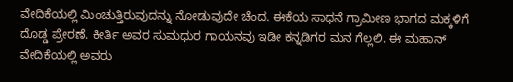ವೇದಿಕೆಯಲ್ಲಿ ಮಿಂಚುತ್ತಿರುವುದನ್ನು ನೋಡುವುದೇ ಚೆಂದ. ಈಕೆಯ ಸಾಧನೆ ಗ್ರಾಮೀಣ ಭಾಗದ ಮಕ್ಕಳಿಗೆ ದೊಡ್ಡ ಪ್ರೇರಣೆ. ಕೀರ್ತಿ ಅವರ ಸುಮಧುರ ಗಾಯನವು ಇಡೀ ಕನ್ನಡಿಗರ ಮನ ಗೆಲ್ಲಲಿ. ಈ ಮಹಾನ್ ವೇದಿಕೆಯಲ್ಲಿ ಅವರು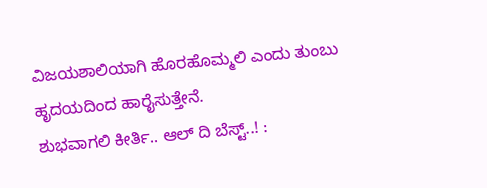ವಿಜಯಶಾಲಿಯಾಗಿ ಹೊರಹೊಮ್ಮಲಿ ಎಂದು ತುಂಬು ಹೃದಯದಿಂದ ಹಾರೈಸುತ್ತೇನೆ.
ಶುಭವಾಗಲಿ ಕೀರ್ತಿ.. ಆಲ್ ದಿ ಬೆಸ್ಟ್..! :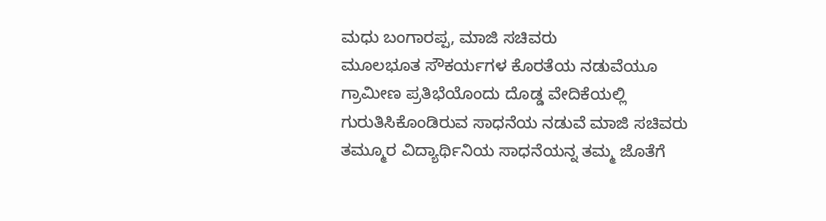ಮಧು ಬಂಗಾರಪ್ಪ, ಮಾಜಿ ಸಚಿವರು
ಮೂಲಭೂತ ಸೌಕರ್ಯಗಳ ಕೊರತೆಯ ನಡುವೆಯೂ ಗ್ರಾಮೀಣ ಪ್ರತಿಭೆಯೊಂದು ದೊಡ್ಡ ವೇದಿಕೆಯಲ್ಲಿ ಗುರುತಿಸಿಕೊಂಡಿರುವ ಸಾಧನೆಯ ನಡುವೆ ಮಾಜಿ ಸಚಿವರು ತಮ್ಮೂರ ವಿದ್ಯಾರ್ಥಿನಿಯ ಸಾಧನೆಯನ್ನ ತಮ್ಮ ಜೊತೆಗೆ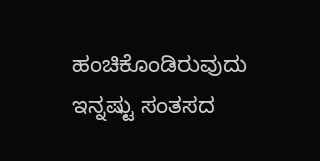ಹಂಚಿಕೊಂಡಿರುವುದು ಇನ್ನಷ್ಟು ಸಂತಸದ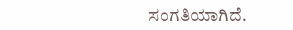ಸಂಗತಿಯಾಗಿದೆ.